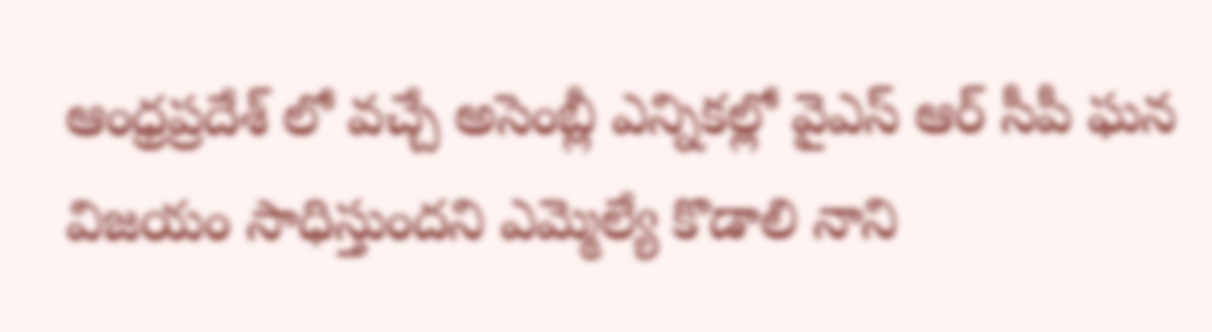ఆంధ్రప్రదేశ్ లో వచ్చే అసెంబ్లీ ఎన్నికల్లో వైఎస్ ఆర్ సీపీ ఘన విజయం సాధిస్తుందని ఎమ్మెల్యే కొడాలి నాని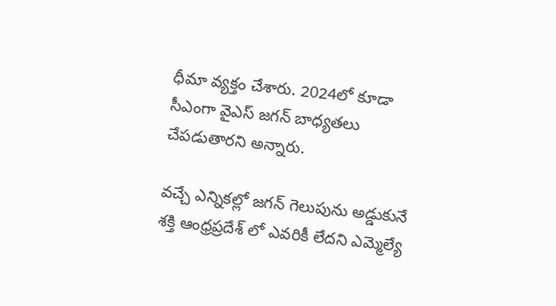ధీమా వ్యక్తం చేశారు. 2024లో కూడా సీఎంగా వైఎస్ జగన్ బాధ్యతలు  చేపడుతారని అన్నారు.

వచ్చే ఎన్నికల్లో జగన్ గెలుపును అడ్డుకునే శక్తి ఆంధ్రప్రదేశ్ లో ఎవరికీ లేదని ఎమ్మెల్యే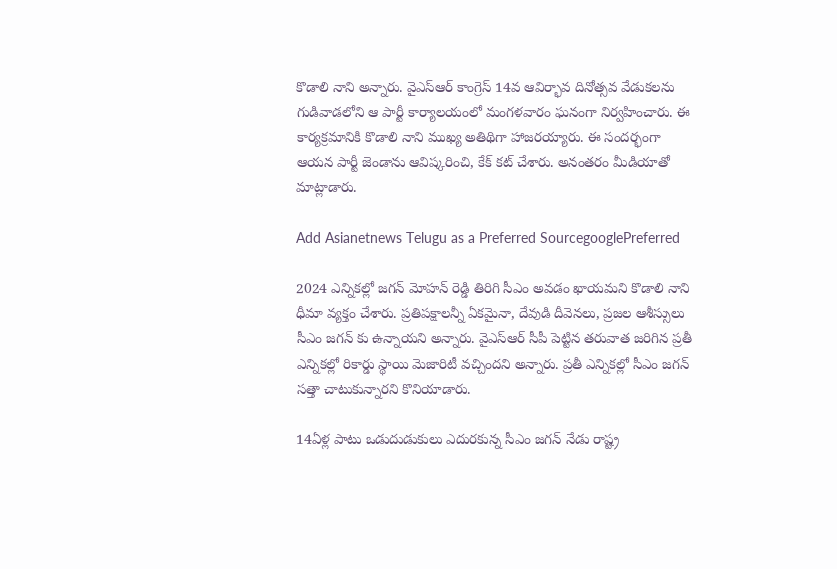కొడాలి నాని అన్నారు. వైఎస్ఆర్ కాంగ్రెస్ 14వ ఆవిర్భావ దినోత్సవ వేడుకలను గుడివాడలోని ఆ పార్టీ కార్యాలయంలో మంగళవారం ఘనంగా నిర్వహించారు. ఈ కార్యక్రమానికి కొడాలి నాని ముఖ్య అతిథిగా హాజరయ్యారు. ఈ సందర్భంగా ఆయన పార్టీ జెండాను ఆవిష్కరించి, కేక్ కట్ చేశారు. అనంతరం మీడియాతో మాట్లాడారు.

Add Asianetnews Telugu as a Preferred SourcegooglePreferred

2024 ఎన్నికల్లో జగన్ మోహన్ రెడ్డి తిరిగి సీఎం అవడం ఖాయమని కొడాలి నాని ధీమా వ్యక్తం చేశారు. ప్రతిపక్షాలన్నీ ఏకమైనా, దేవుడి దీవెనలు, ప్రజల ఆశీస్సులు సీఎం జగన్ కు ఉన్నాయని అన్నారు. వైఎస్ఆర్ సీపీ పెట్టిన తరువాత జరిగిన ప్రతీ ఎన్నికల్లో రికార్డు స్థాయి మెజారిటీ వచ్చిందని అన్నారు. ప్రతీ ఎన్నికల్లో సీఎం జగన్ సత్తా చాటుకున్నారని కొనియాడారు.

14ఏళ్ల పాటు ఒడుదుడుకులు ఎదురకున్న సీఎం జగన్ నేడు రాష్ట్ర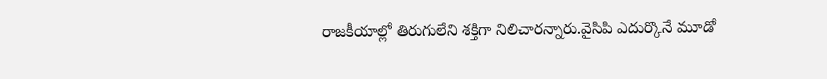రాజకీయాల్లో తిరుగులేని శక్తిగా నిలిచారన్నారు.వైసిపి ఎదుర్కొనే మూడో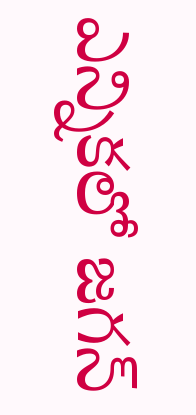ఎన్నికలో జగన్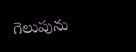గెలుపును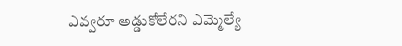ఎవ్వరూ అడ్డుకోలేరని ఎమ్మెల్యే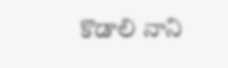కొడాలి నాని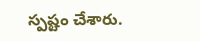స్పష్టం చేశారు.